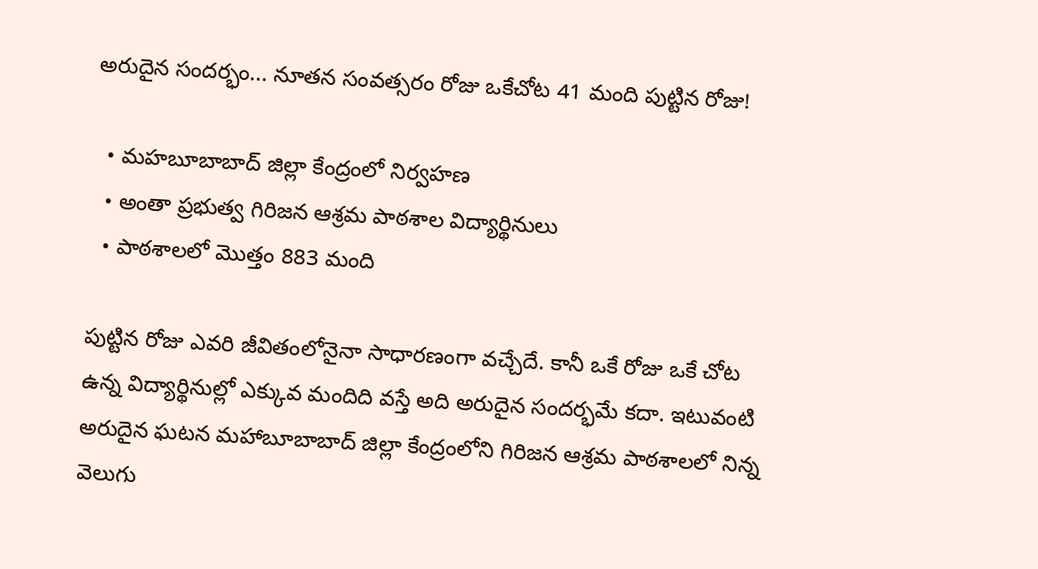అరుదైన సందర్భం... నూతన సంవత్సరం రోజు ఒకేచోట 41 మంది పుట్టిన రోజు!

  • మహబూబాబాద్ జిల్లా కేంద్రంలో నిర్వహణ
  • అంతా ప్రభుత్వ గిరిజన ఆశ్రమ పాఠశాల విద్యార్థినులు
  • పాఠశాలలో మొత్తం 883 మంది

పుట్టిన రోజు ఎవరి జీవితంలోనైనా సాధారణంగా వచ్చేదే. కానీ ఒకే రోజు ఒకే చోట ఉన్న విద్యార్థినుల్లో ఎక్కువ మందిది వస్తే అది అరుదైన సందర్భమే కదా. ఇటువంటి అరుదైన ఘటన మహాబూబాబాద్ జిల్లా కేంద్రంలోని గిరిజన ఆశ్రమ పాఠశాలలో నిన్న వెలుగు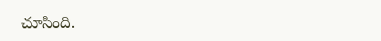చూసింది.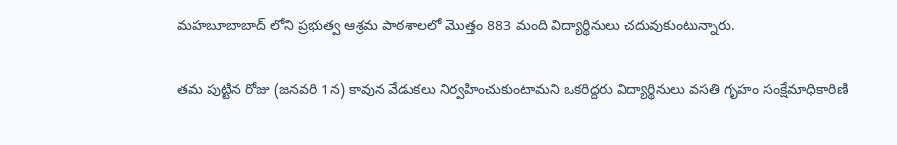మహబూబాబాద్ లోని ప్రభుత్వ ఆశ్రమ పాఠశాలలో మొత్తం 883 మంది విద్యార్థినులు చదువుకుంటున్నారు.

తమ పుట్టిన రోజు (జనవరి 1న) కావున వేడుకలు నిర్వహించుకుంటామని ఒకరిద్దరు విద్యార్థినులు వసతి గృహం సంక్షేమాధికారిణి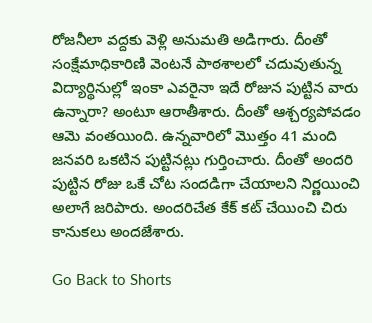రోజనీలా వద్దకు వెళ్లి అనుమతి అడిగారు. దీంతో సంక్షేమాధికారిణి వెంటనే పాఠశాలలో చదువుతున్న విద్యార్థినుల్లో ఇంకా ఎవరైనా ఇదే రోజున పుట్టిన వారు ఉన్నారా? అంటూ ఆరాతీశారు. దీంతో ఆశ్చర్యపోవడం ఆమె వంతయింది. ఉన్నవారిలో మొత్తం 41 మంది జనవరి ఒకటిన పుట్టినట్లు గుర్తించారు. దీంతో అందరి పుట్టిన రోజు ఒకే చోట సందడిగా చేయాలని నిర్ణయించి అలాగే జరిపారు. అందరిచేత కేక్ కట్ చేయించి చిరు కానుకలు అందజేశారు.

Go Back to Shorts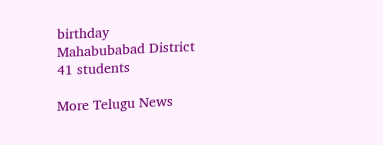birthday
Mahabubabad District
41 students

More Telugu News